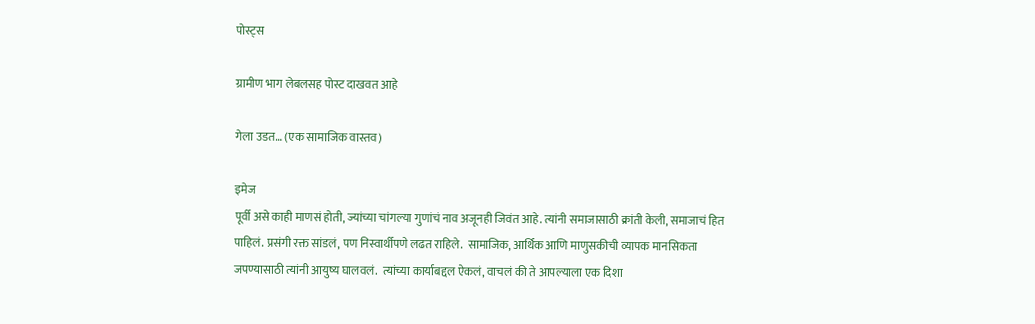पोस्ट्स

ग्रामीण भाग लेबलसह पोस्ट दाखवत आहे

गेला उडत… (एक सामाजिक वास्तव)

इमेज
पूर्वी असे काही माणसं होती, ज्यांच्या चांगल्या गुणांचं नाव अजूनही जिवंत आहे. त्यांनी समाजासाठी क्रांती केली, समाजाचं हित पाहिलं. प्रसंगी रक्त सांडलं, पण निस्वार्थीपणे लढत राहिले.  सामाजिक, आर्थिक आणि माणुसकीची व्यापक मानसिकता जपण्यासाठी त्यांनी आयुष्य घालवलं.  त्यांच्या कार्याबद्दल ऐकलं, वाचलं की ते आपल्याला एक दिशा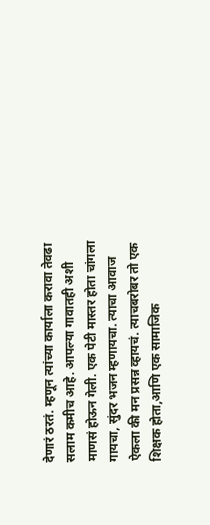देणारं ठरतं. म्हणून त्यांच्या कार्याला करावा तेवढा सलाम कमीच आहे. आपल्या गावातही अशी माणसं होऊन गेली. एक पेटी मास्तर होता चांगला गायचा, सुंदर भजन म्हणायचा. त्याचा आवाज ऐकला की मन प्रसन्न व्हायचं. त्याचबरोबर तो एक शिक्षक होता,आणि एक सामाजिक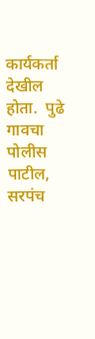कार्यकर्ता देखील होता.  पुढे गावचा पोलीस पाटील, सरपंच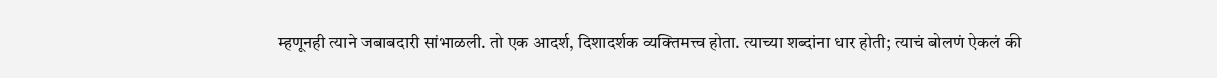म्हणूनही त्याने जबाबदारी सांभाळली. तो एक आदर्श, दिशादर्शक व्यक्तिमत्त्व होता. त्याच्या शब्दांना धार होती; त्याचं बोलणं ऐकलं की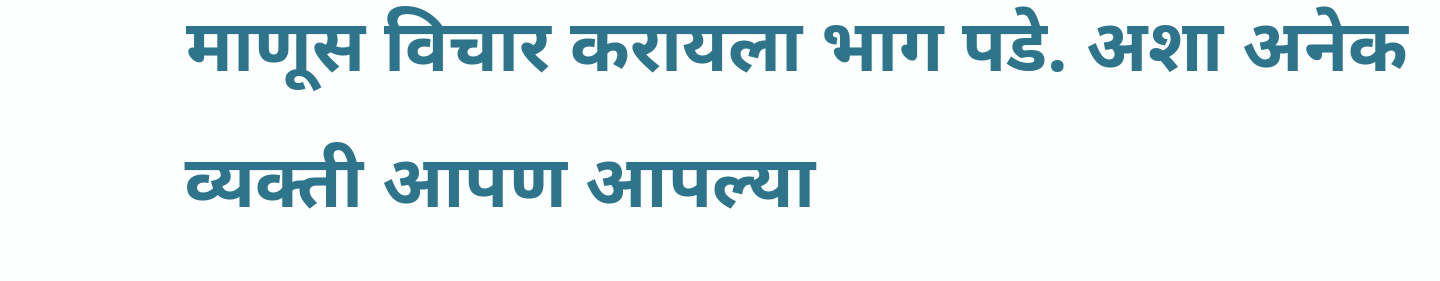माणूस विचार करायला भाग पडे. अशा अनेक व्यक्ती आपण आपल्या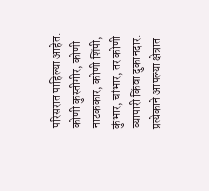परिसरात पाहिल्या आहेत. कोणी कुस्तीगीर, कोणी नाटककार, कोणी शिंपी, कुंभार, चांभार, तर कोणी व्यापारी किंवा दुकानदार. प्रत्येकाने आपल्या क्षेत्रात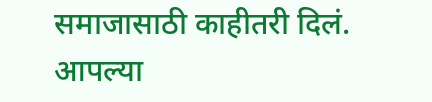समाजासाठी काहीतरी दिलं. आपल्या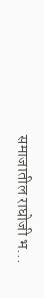समाजातील राघोजी भ...